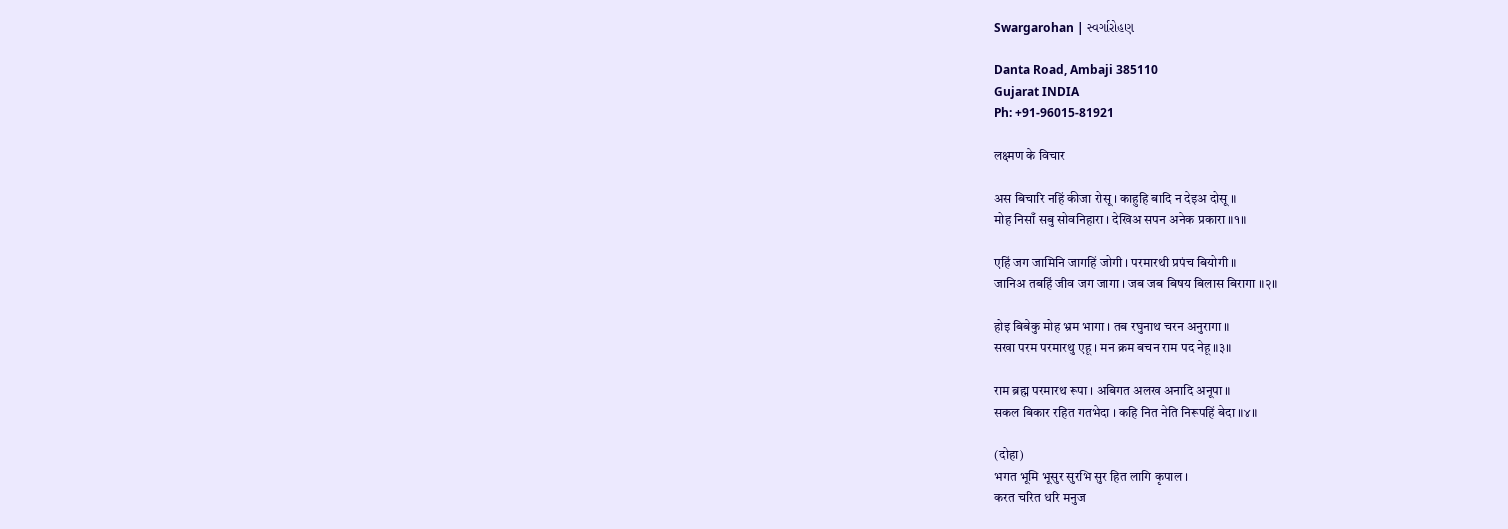Swargarohan | સ્વર્ગારોહણ

Danta Road, Ambaji 385110
Gujarat INDIA
Ph: +91-96015-81921

लक्ष्मण के विचार

अस बिचारि नहिं कीजा रोसू । काहुहि बादि न देइअ दोसू ॥
मोह निसाँ सबु सोवनिहारा । देखिअ सपन अनेक प्रकारा ॥१॥

एहिं जग जामिनि जागहिं जोगी । परमारथी प्रपंच बियोगी ॥
जानिअ तबहिं जीव जग जागा । जब जब बिषय बिलास बिरागा ॥२॥

होइ बिबेकु मोह भ्रम भागा । तब रघुनाथ चरन अनुरागा ॥
सखा परम परमारथु एहू । मन क्रम बचन राम पद नेहू ॥३॥

राम ब्रह्म परमारथ रूपा । अबिगत अलख अनादि अनूपा ॥
सकल बिकार रहित गतभेदा । कहि नित नेति निरूपहिं बेदा ॥४॥

(दोहा)
भगत भूमि भूसुर सुरभि सुर हित लागि कृपाल ।
करत चरित धरि मनुज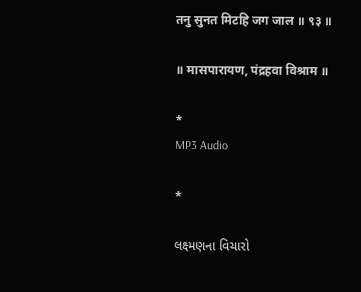तनु सुनत मिटहि जग जाल ॥ ९३ ॥

॥ मासपारायण, पंद्रहवा विश्राम ॥

*
MP3 Audio

*

લક્ષ્મણના વિચારો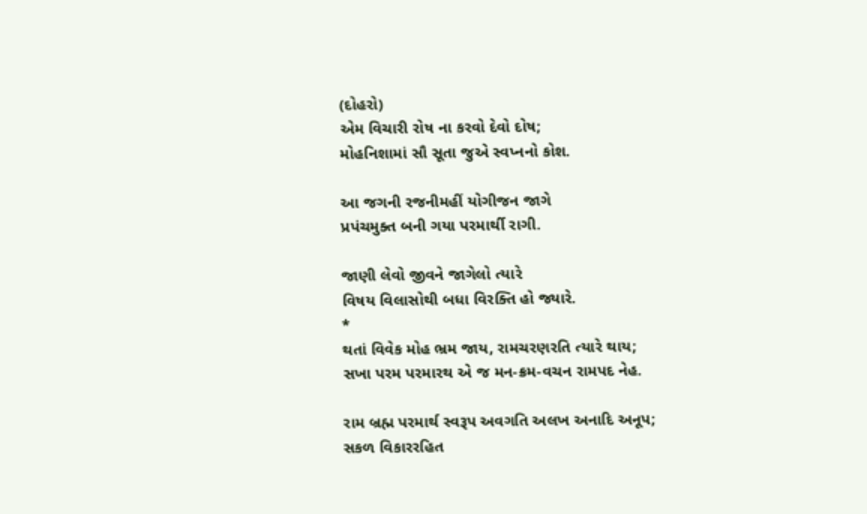(દોહરો)
એમ વિચારી રોષ ના કરવો દેવો દોષ;
મોહનિશામાં સૌ સૂતા જુએ સ્વપ્નનો કોશ.

આ જગની રજનીમહીં યોગીજન જાગે
પ્રપંચમુક્ત બની ગયા પરમાર્થી રાગી.

જાણી લેવો જીવને જાગેલો ત્યારે
વિષય વિલાસોથી બધા વિરક્તિ હો જ્યારે.
*
થતાં વિવેક મોહ ભ્રમ જાય, રામચરણરતિ ત્યારે થાય;
સખા પરમ પરમારથ એ જ મન-ક્રમ-વચન રામપદ નેહ.

રામ બ્રહ્મ પરમાર્થ સ્વરૂપ અવગતિ અલખ અનાદિ અનૂપ;
સકળ વિકારરહિત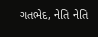ગતભેદ, નેતિ નેતિ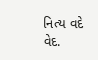નિત્ય વદે વેદ.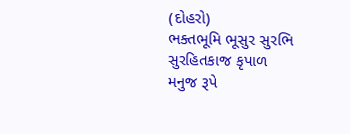(દોહરો)
ભક્તભૂમિ ભૂસુર સુરભિ સુરહિતકાજ કૃપાળ
મનુજ રૂપે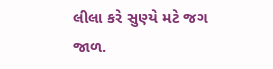લીલા કરે સુણ્યે મટે જગ જાળ.